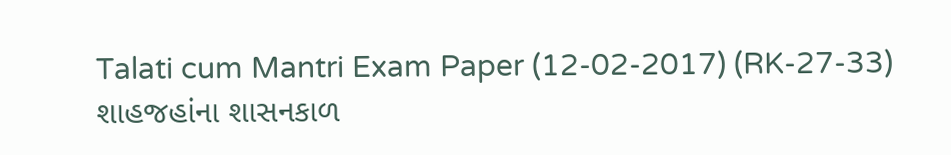Talati cum Mantri Exam Paper (12-02-2017) (RK-27-33)
શાહજહાંના શાસનકાળ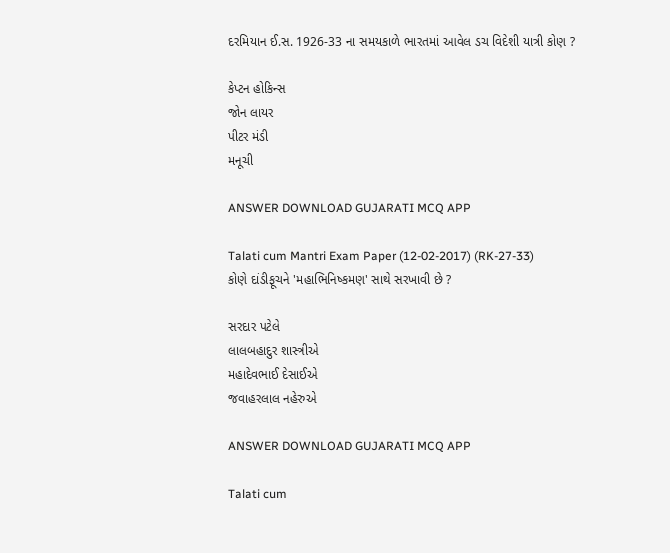દરમિયાન ઈ.સ. 1926-33 ના સમયકાળે ભારતમાં આવેલ ડચ વિદેશી યાત્રી કોણ ?

કેપ્ટન હોકિન્સ
જોન લાયર
પીટર મંડી
મનૂચી

ANSWER DOWNLOAD GUJARATI MCQ APP

Talati cum Mantri Exam Paper (12-02-2017) (RK-27-33)
કોણે દાંડીફૂચને 'મહાભિનિષ્કમણ' સાથે સરખાવી છે ?

સરદાર પટેલે
લાલબહાદુર શાસ્ત્રીએ
મહાદેવભાઈ દેસાઈએ
જવાહરલાલ નહેરુએ

ANSWER DOWNLOAD GUJARATI MCQ APP

Talati cum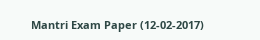Mantri Exam Paper (12-02-2017)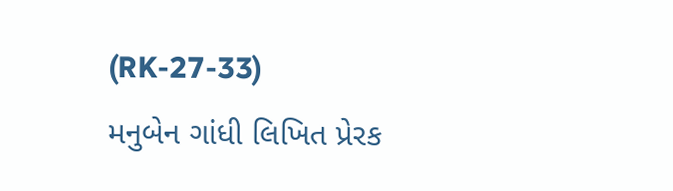(RK-27-33)
મનુબેન ગાંધી લિખિત પ્રેરક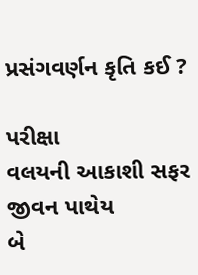પ્રસંગવર્ણન કૃતિ કઈ ?

પરીક્ષા
વલયની આકાશી સફર
જીવન પાથેય
બે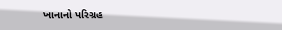ખાનાનો પરિગ્રહ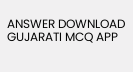ANSWER DOWNLOAD GUJARATI MCQ APP